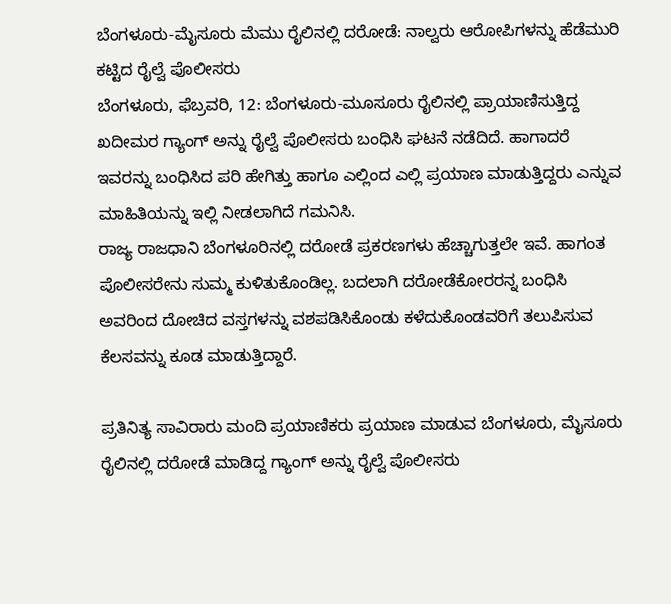ಬೆಂಗಳೂರು-ಮೈಸೂರು ಮೆಮು ರೈಲಿನಲ್ಲಿ ದರೋಡೆ: ನಾಲ್ವರು ಆರೋಪಿಗಳನ್ನು ಹೆಡೆಮುರಿ ಕಟ್ಟಿದ ರೈಲ್ವೆ ಪೊಲೀಸರು
ಬೆಂಗಳೂರು, ಫೆಬ್ರವರಿ, 12: ಬೆಂಗಳೂರು-ಮೂಸೂರು ರೈಲಿನಲ್ಲಿ ಪ್ರಾಯಾಣಿಸುತ್ತಿದ್ದ ಖದೀಮರ ಗ್ಯಾಂಗ್ ಅನ್ನು ರೈಲ್ವೆ ಪೊಲೀಸರು ಬಂಧಿಸಿ ಘಟನೆ ನಡೆದಿದೆ. ಹಾಗಾದರೆ ಇವರನ್ನು ಬಂಧಿಸಿದ ಪರಿ ಹೇಗಿತ್ತು ಹಾಗೂ ಎಲ್ಲಿಂದ ಎಲ್ಲಿ ಪ್ರಯಾಣ ಮಾಡುತ್ತಿದ್ದರು ಎನ್ನುವ ಮಾಹಿತಿಯನ್ನು ಇಲ್ಲಿ ನೀಡಲಾಗಿದೆ ಗಮನಿಸಿ.
ರಾಜ್ಯ ರಾಜಧಾನಿ ಬೆಂಗಳೂರಿನಲ್ಲಿ ದರೋಡೆ ಪ್ರಕರಣಗಳು ಹೆಚ್ಚಾಗುತ್ತಲೇ ಇವೆ. ಹಾಗಂತ ಪೊಲೀಸರೇನು ಸುಮ್ಮ ಕುಳಿತುಕೊಂಡಿಲ್ಲ. ಬದಲಾಗಿ ದರೋಡೆಕೋರರನ್ನ ಬಂಧಿಸಿ ಅವರಿಂದ ದೋಚಿದ ವಸ್ತಗಳನ್ನು ವಶಪಡಿಸಿಕೊಂಡು ಕಳೆದುಕೊಂಡವರಿಗೆ ತಲುಪಿಸುವ ಕೆಲಸವನ್ನು ಕೂಡ ಮಾಡುತ್ತಿದ್ದಾರೆ.

ಪ್ರತಿನಿತ್ಯ ಸಾವಿರಾರು ಮಂದಿ ಪ್ರಯಾಣಿಕರು ಪ್ರಯಾಣ ಮಾಡುವ ಬೆಂಗಳೂರು, ಮೈಸೂರು ರೈಲಿನಲ್ಲಿ ದರೋಡೆ ಮಾಡಿದ್ದ ಗ್ಯಾಂಗ್ ಅನ್ನು ರೈಲ್ವೆ ಪೊಲೀಸರು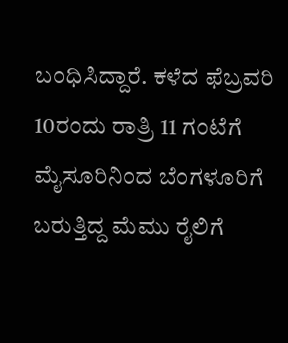ಬಂಧಿಸಿದ್ದಾರೆ. ಕಳೆದ ಫೆಬ್ರವರಿ 10ರಂದು ರಾತ್ರಿ 11 ಗಂಟೆಗೆ ಮೈಸೂರಿನಿಂದ ಬೆಂಗಳೂರಿಗೆ ಬರುತ್ತಿದ್ದ ಮೆಮು ರೈಲಿಗೆ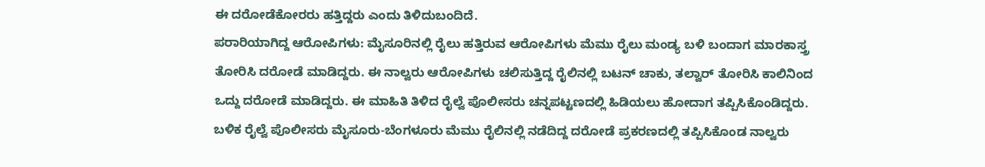ಈ ದರೋಡೆಕೋರರು ಹತ್ತಿದ್ದರು ಎಂದು ತಿಳಿದುಬಂದಿದೆ.
ಪರಾರಿಯಾಗಿದ್ದ ಆರೋಪಿಗಳು: ಮೈಸೂರಿನಲ್ಲಿ ರೈಲು ಹತ್ತಿರುವ ಆರೋಪಿಗಳು ಮೆಮು ರೈಲು ಮಂಡ್ಯ ಬಳಿ ಬಂದಾಗ ಮಾರಕಾಸ್ತ್ರ ತೋರಿಸಿ ದರೋಡೆ ಮಾಡಿದ್ದರು. ಈ ನಾಲ್ವರು ಆರೋಪಿಗಳು ಚಲಿಸುತ್ತಿದ್ದ ರೈಲಿನಲ್ಲಿ ಬಟನ್ ಚಾಕು, ತಲ್ವಾರ್ ತೋರಿಸಿ ಕಾಲಿನಿಂದ ಒದ್ದು ದರೋಡೆ ಮಾಡಿದ್ದರು. ಈ ಮಾಹಿತಿ ತಿಳಿದ ರೈಲ್ವೆ ಪೊಲೀಸರು ಚನ್ನಪಟ್ಟಣದಲ್ಲಿ ಹಿಡಿಯಲು ಹೋದಾಗ ತಪ್ಪಿಸಿಕೊಂಡಿದ್ದರು.
ಬಳಿಕ ರೈಲ್ವೆ ಪೊಲೀಸರು ಮೈಸೂರು-ಬೆಂಗಳೂರು ಮೆಮು ರೈಲಿನಲ್ಲಿ ನಡೆದಿದ್ದ ದರೋಡೆ ಪ್ರಕರಣದಲ್ಲಿ ತಪ್ಪಿಸಿಕೊಂಡ ನಾಲ್ವರು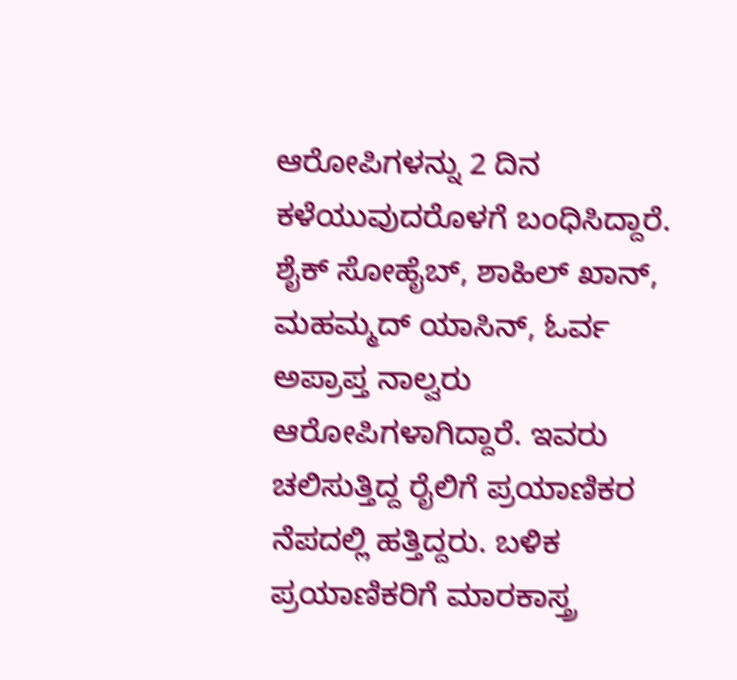ಆರೋಪಿಗಳನ್ನು 2 ದಿನ ಕಳೆಯುವುದರೊಳಗೆ ಬಂಧಿಸಿದ್ದಾರೆ. ಶೈಕ್ ಸೋಹೈಬ್, ಶಾಹಿಲ್ ಖಾನ್, ಮಹಮ್ಮದ್ ಯಾಸಿನ್, ಓರ್ವ ಅಪ್ರಾಪ್ತ ನಾಲ್ವರು ಆರೋಪಿಗಳಾಗಿದ್ದಾರೆ. ಇವರು ಚಲಿಸುತ್ತಿದ್ದ ರೈಲಿಗೆ ಪ್ರಯಾಣಿಕರ ನೆಪದಲ್ಲಿ ಹತ್ತಿದ್ದರು. ಬಳಿಕ ಪ್ರಯಾಣಿಕರಿಗೆ ಮಾರಕಾಸ್ತ್ರ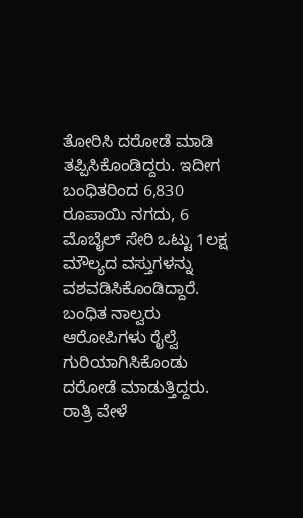ತೋರಿಸಿ ದರೋಡೆ ಮಾಡಿ ತಪ್ಪಿಸಿಕೊಂಡಿದ್ದರು. ಇದೀಗ ಬಂಧಿತರಿಂದ 6,830 ರೂಪಾಯಿ ನಗದು, 6 ಮೊಬೈಲ್ ಸೇರಿ ಒಟ್ಟು 1ಲಕ್ಷ ಮೌಲ್ಯದ ವಸ್ತುಗಳನ್ನು ವಶವಡಿಸಿಕೊಂಡಿದ್ದಾರೆ.
ಬಂಧಿತ ನಾಲ್ವರು ಆರೋಪಿಗಳು ರೈಲ್ವೆ ಗುರಿಯಾಗಿಸಿಕೊಂಡು ದರೋಡೆ ಮಾಡುತ್ತಿದ್ದರು. ರಾತ್ರಿ ವೇಳೆ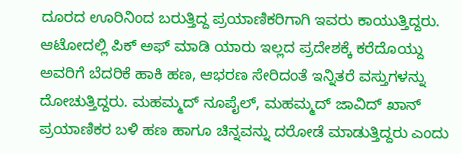ದೂರದ ಊರಿನಿಂದ ಬರುತ್ತಿದ್ದ ಪ್ರಯಾಣಿಕರಿಗಾಗಿ ಇವರು ಕಾಯುತ್ತಿದ್ದರು. ಆಟೋದಲ್ಲಿ ಪಿಕ್ ಅಫ್ ಮಾಡಿ ಯಾರು ಇಲ್ಲದ ಪ್ರದೇಶಕ್ಕೆ ಕರೆದೊಯ್ದು ಅವರಿಗೆ ಬೆದರಿಕೆ ಹಾಕಿ ಹಣ, ಆಭರಣ ಸೇರಿದಂತೆ ಇನ್ನಿತರೆ ವಸ್ತುಗಳನ್ನು ದೋಚುತ್ತಿದ್ದರು. ಮಹಮ್ಮದ್ ನೂಪೈಲ್, ಮಹಮ್ಮದ್ ಜಾವಿದ್ ಖಾನ್ ಪ್ರಯಾಣಿಕರ ಬಳಿ ಹಣ ಹಾಗೂ ಚಿನ್ನವನ್ನು ದರೋಡೆ ಮಾಡುತ್ತಿದ್ದರು ಎಂದು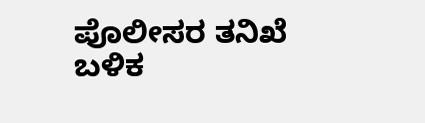ಪೊಲೀಸರ ತನಿಖೆ ಬಳಿಕ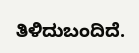ತಿಳಿದುಬಂದಿದೆ.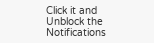Click it and Unblock the Notifications